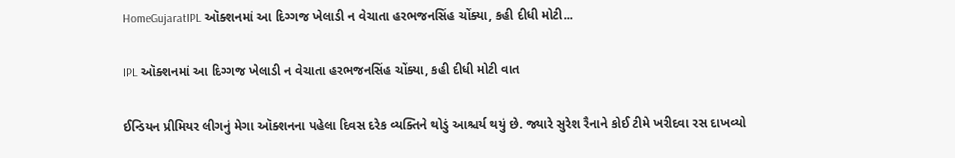HomeGujaratIPL ઑક્શનમાં આ દિગ્ગજ ખેલાડી ન વેચાતા હરભજનસિંહ ચોંક્યા, કહી દીધી મોટી...

IPL ઑક્શનમાં આ દિગ્ગજ ખેલાડી ન વેચાતા હરભજનસિંહ ચોંક્યા, કહી દીધી મોટી વાત

ઈન્ડિયન પ્રીમિયર લીગનું મેગા ઑક્શનના પહેલા દિવસ દરેક વ્યક્તિને થોડું આશ્ચર્ય થયું છે. જ્યારે સુરેશ રૈનાને કોઈ ટીમે ખરીદવા રસ દાખવ્યો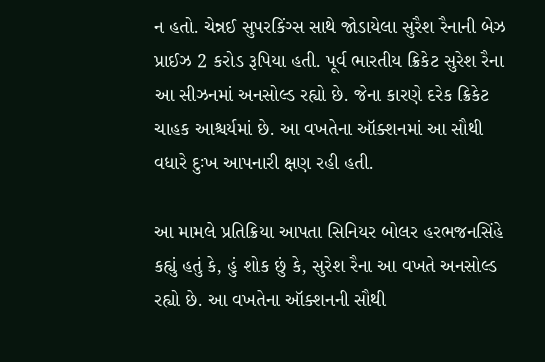ન હતો. ચેન્નઈ સુપરકિંગ્સ સાથે જોડાયેલા સુરૈશ રૈનાની બેઝ પ્રાઈઝ 2 કરોડ રૂપિયા હતી. પૂર્વ ભારતીય ક્રિકેટ સુરેશ રૈના આ સીઝનમાં અનસોલ્ડ રહ્યો છે. જેના કારણે દરેક ક્રિકેટ ચાહક આશ્ચર્યમાં છે. આ વખતેના ઑક્શનમાં આ સૌથી વધારે દુઃખ આપનારી ક્ષણ રહી હતી.

આ મામલે પ્રતિક્રિયા આપતા સિનિયર બોલર હરભજનસિંહે કહ્યું હતું કે, હું શોક છું કે, સુરેશ રૈના આ વખતે અનસોલ્ડ રહ્યો છે. આ વખતેના ઑક્શનની સૌથી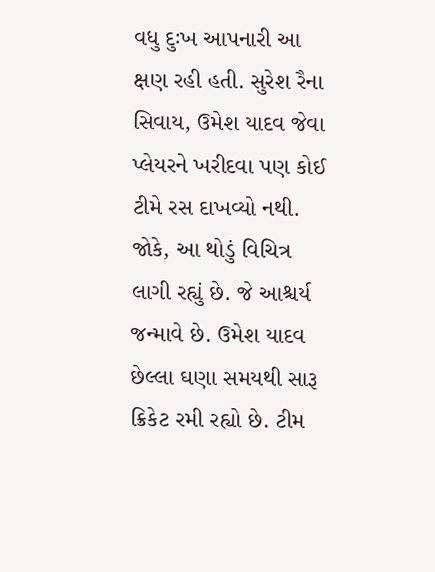વધુ દુઃખ આપનારી આ ક્ષણ રહી હતી. સુરેશ રૈના સિવાય, ઉમેશ યાદવ જેવા પ્લેયરને ખરીદવા પણ કોઈ ટીમે રસ દાખવ્યો નથી. જોકે, આ થોડું વિચિત્ર લાગી રહ્યું છે. જે આશ્ચર્ય જન્માવે છે. ઉમેશ યાદવ છેલ્લા ઘણા સમયથી સારૂ ક્રિકેટ રમી રહ્યો છે. ટીમ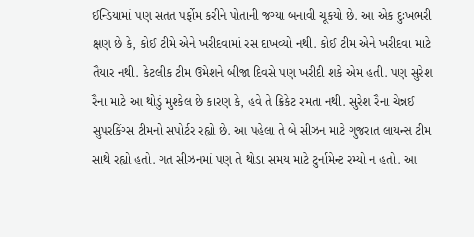ઈન્ડિયામાં પણ સતત પર્ફોમ કરીને પોતાની જગ્યા બનાવી ચૂકયો છે. આ એક દુઃખભરી ક્ષણ છે કે, કોઈ ટીમે એને ખરીદવામાં રસ દાખવ્યો નથી. કોઈ ટીમ એને ખરીદવા માટે તૈયાર નથી. કેટલીક ટીમ ઉમેશને બીજા દિવસે પણ ખરીદી શકે એમ હતી. પણ સુરેશ રૈના માટે આ થોડું મુશ્કેલ છે કારણ કે, હવે તે ક્રિકેટ રમતા નથી. સુરેશ રૈના ચેન્નઈ સુપરકિંગ્સ ટીમનો સપોર્ટર રહ્યો છે. આ પહેલા તે બે સીઝન માટે ગુજરાત લાયન્સ ટીમ સાથે રહ્યો હતો. ગત સીઝનમાં પણ તે થોડા સમય માટે ટુર્નામેન્ટ રમ્યો ન હતો. આ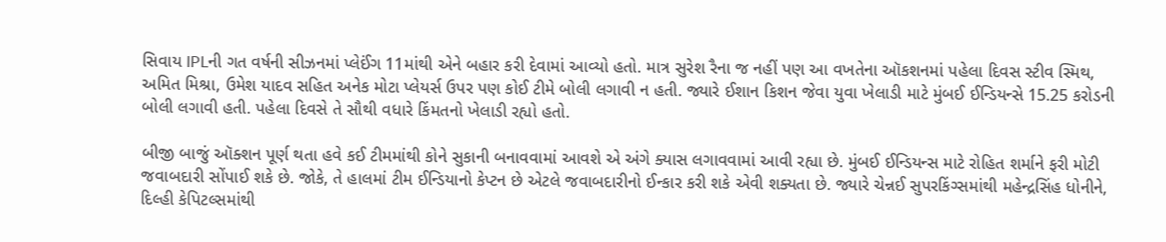સિવાય IPLની ગત વર્ષની સીઝનમાં પ્લેઈંગ 11માંથી એને બહાર કરી દેવામાં આવ્યો હતો. માત્ર સુરેશ રૈના જ નહીં પણ આ વખતેના ઑકશનમાં પહેલા દિવસ સ્ટીવ સ્મિથ, અમિત મિશ્રા, ઉમેશ યાદવ સહિત અનેક મોટા પ્લેયર્સ ઉપર પણ કોઈ ટીમે બોલી લગાવી ન હતી. જ્યારે ઈશાન કિશન જેવા યુવા ખેલાડી માટે મુંબઈ ઈન્ડિયન્સે 15.25 કરોડની બોલી લગાવી હતી. પહેલા દિવસે તે સૌથી વધારે કિંમતનો ખેલાડી રહ્યો હતો.

બીજી બાજું ઑક્શન પૂર્ણ થતા હવે કઈ ટીમમાંથી કોને સુકાની બનાવવામાં આવશે એ અંગે ક્યાસ લગાવવામાં આવી રહ્યા છે. મુંબઈ ઈન્ડિયન્સ માટે રોહિત શર્માને ફરી મોટી જવાબદારી સોંપાઈ શકે છે. જોકે, તે હાલમાં ટીમ ઈન્ડિયાનો કેપ્ટન છે એટલે જવાબદારીનો ઈન્કાર કરી શકે એવી શક્યતા છે. જ્યારે ચેન્નઈ સુપરકિંગ્સમાંથી મહેન્દ્રસિંહ ધોનીને, દિલ્હી કેપિટલ્સમાંથી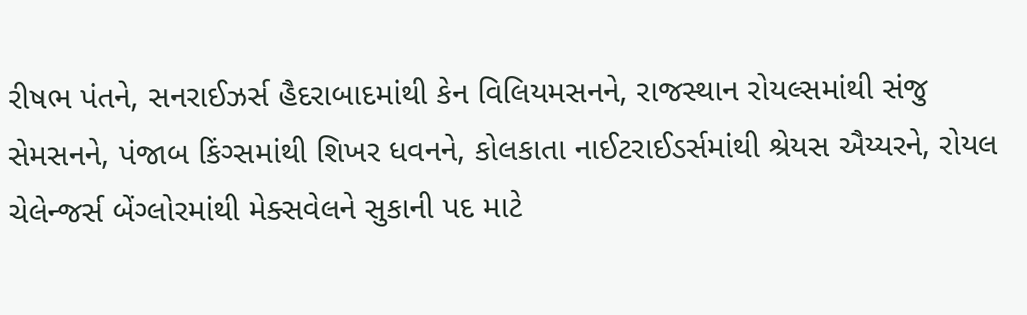રીષભ પંતને, સનરાઈઝર્સ હૈદરાબાદમાંથી કેન વિલિયમસનને, રાજસ્થાન રોયલ્સમાંથી સંજુ સેમસનને, પંજાબ કિંગ્સમાંથી શિખર ધવનને, કોલકાતા નાઈટરાઈડર્સમાંથી શ્રેયસ ઐય્યરને, રોયલ ચેલેન્જર્સ બેંગ્લોરમાંથી મેક્સવેલને સુકાની પદ માટે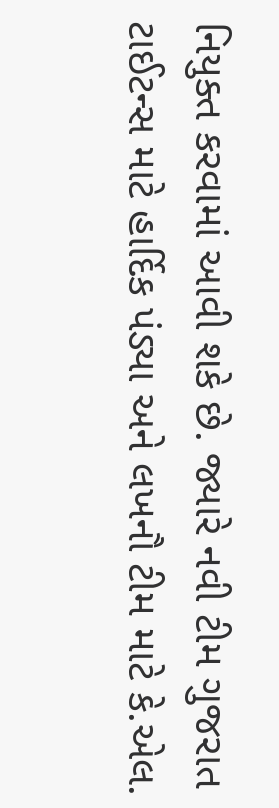નિયુક્ત કરવામાં આવી શકે છે. જ્યારે નવી ટીમ ગુજરાત ટાઈટન્સ માટે હાર્દિક પંડ્યા અને લખનૌ ટીમ માટે કે.એલ.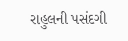રાહુલની પસંદગી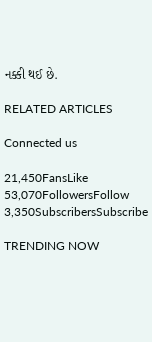નક્કી થઈ છે.

RELATED ARTICLES

Connected us

21,450FansLike
53,070FollowersFollow
3,350SubscribersSubscribe

TRENDING NOW